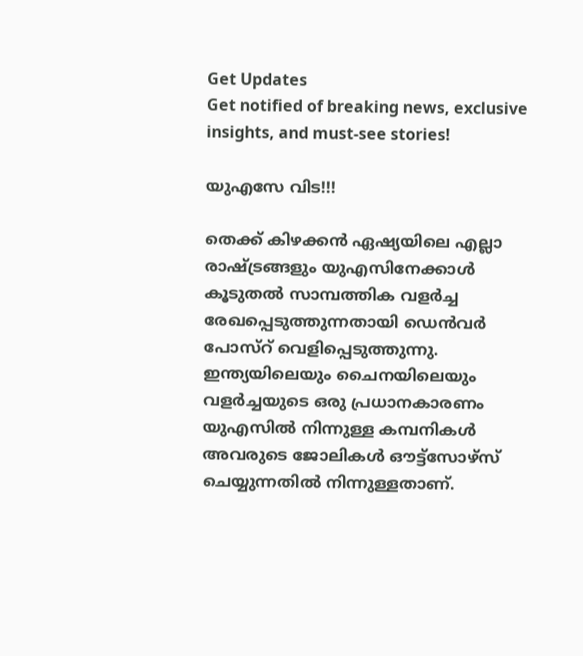Get Updates
Get notified of breaking news, exclusive insights, and must-see stories!

യുഎസേ വിട!!!

തെക്ക് കിഴക്കന്‍ ഏഷ്യയിലെ എല്ലാ രാഷ്ട്രങ്ങളും യുഎസിനേക്കാള്‍ കൂടുതല്‍ സാമ്പത്തിക വളര്‍ച്ച രേഖപ്പെടുത്തുന്നതായി ഡെന്‍വര്‍ പോസ്റ് വെളിപ്പെടുത്തുന്നു. ഇന്ത്യയിലെയും ചൈനയിലെയും വളര്‍ച്ചയുടെ ഒരു പ്രധാനകാരണം യുഎസില്‍ നിന്നുള്ള കമ്പനികള്‍ അവരുടെ ജോലികള്‍ ഔട്ട്സോഴ്സ് ചെയ്യുന്നതില്‍ നിന്നുള്ളതാണ്.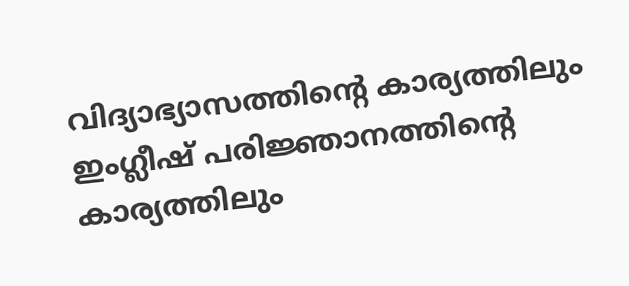വിദ്യാഭ്യാസത്തിന്റെ കാര്യത്തിലും ഇംഗ്ലീഷ് പരിജ്ഞാനത്തിന്റെ കാര്യത്തിലും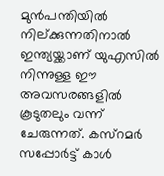മുന്‍പന്തിയില്‍ നില്ക്കുന്നതിനാല്‍ ഇന്ത്യയ്ക്കാണ് യുഎസില്‍ നിന്നുള്ള ഈ അവസരങ്ങളില്‍ കൂടുതലും വന്ന് ചേരുന്നത്. കസ്റമര്‍ സപ്പോര്‍ട്ട് കാള്‍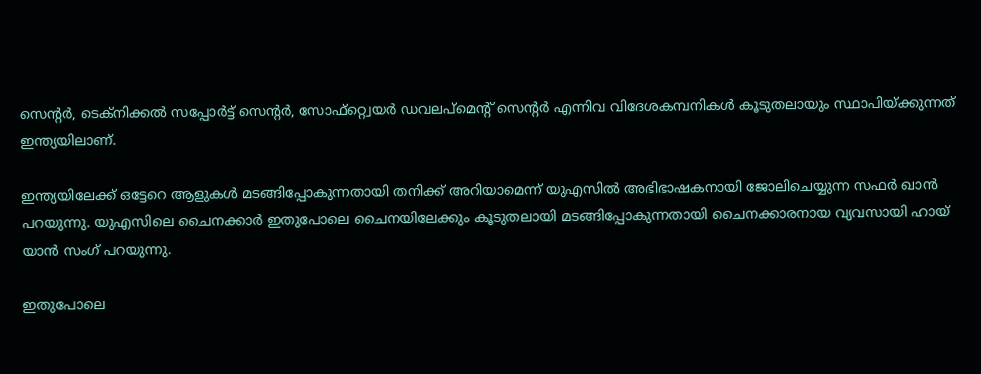സെന്റര്‍, ടെക്നിക്കല്‍ സപ്പോര്‍ട്ട് സെന്റര്‍, സോഫ്റ്റ്വെയര്‍ ഡവലപ്മെന്റ് സെന്റര്‍ എന്നിവ വിദേശകമ്പനികള്‍ കൂടുതലായും സ്ഥാപിയ്ക്കുന്നത് ഇന്ത്യയിലാണ്.

ഇന്ത്യയിലേക്ക് ഒട്ടേറെ ആളുകള്‍ മടങ്ങിപ്പോകുന്നതായി തനിക്ക് അറിയാമെന്ന് യുഎസില്‍ അഭിഭാഷകനായി ജോലിചെയ്യുന്ന സഫര്‍ ഖാന്‍ പറയുന്നു. യുഎസിലെ ചൈനക്കാര്‍ ഇതുപോലെ ചൈനയിലേക്കും കൂടുതലായി മടങ്ങിപ്പോകുന്നതായി ചൈനക്കാരനായ വ്യവസായി ഹായ് യാന്‍ സംഗ് പറയുന്നു.

ഇതുപോലെ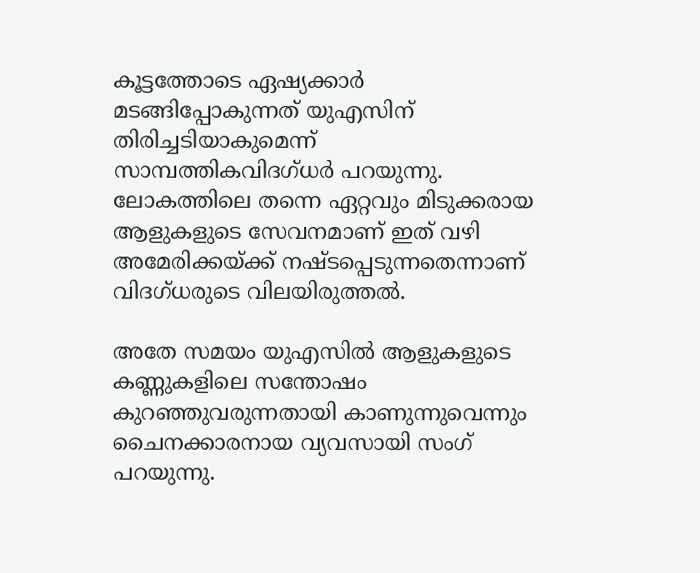കൂട്ടത്തോടെ ഏഷ്യക്കാര്‍ മടങ്ങിപ്പോകുന്നത് യുഎസിന് തിരിച്ചടിയാകുമെന്ന് സാമ്പത്തികവിദഗ്ധര്‍ പറയുന്നു. ലോകത്തിലെ തന്നെ ഏറ്റവും മിടുക്കരായ ആളുകളുടെ സേവനമാണ് ഇത് വഴി അമേരിക്കയ്ക്ക് നഷ്ടപ്പെടുന്നതെന്നാണ് വിദഗ്ധരുടെ വിലയിരുത്തല്‍.

അതേ സമയം യുഎസില്‍ ആളുകളുടെ കണ്ണുകളിലെ സന്തോഷം കുറഞ്ഞുവരുന്നതായി കാണുന്നുവെന്നും ചൈനക്കാരനായ വ്യവസായി സംഗ് പറയുന്നു.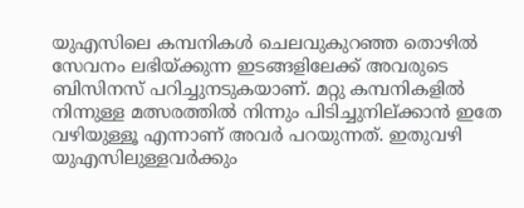യുഎസിലെ കമ്പനികള്‍ ചെലവുകുറഞ്ഞ തൊഴില്‍ സേവനം ലഭിയ്ക്കുന്ന ഇടങ്ങളിലേക്ക് അവരുടെ ബിസിനസ് പറിച്ചുനടുകയാണ്. മറ്റു കമ്പനികളില്‍ നിന്നുള്ള മത്സരത്തില്‍ നിന്നും പിടിച്ചുനില്ക്കാന്‍ ഇതേ വഴിയുള്ളൂ എന്നാണ് അവര്‍ പറയുന്നത്. ഇതുവഴി യുഎസിലുള്ളവര്‍ക്കും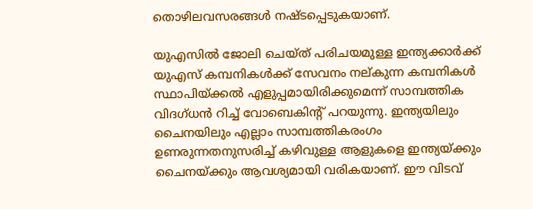തൊഴിലവസരങ്ങള്‍ നഷ്ടപ്പെടുകയാണ്.

യുഎസില്‍ ജോലി ചെയ്ത് പരിചയമുള്ള ഇന്ത്യക്കാര്‍ക്ക് യുഎസ് കമ്പനികള്‍ക്ക് സേവനം നല്കുന്ന കമ്പനികള്‍ സ്ഥാപിയ്ക്കല്‍ എളുപ്പമായിരിക്കുമെന്ന് സാമ്പത്തിക വിദഗ്ധന്‍ റിച്ച് വോബെകിന്റ് പറയുന്നു. ഇന്ത്യയിലും ചൈനയിലും എല്ലാം സാമ്പത്തികരംഗം ഉണരുന്നതനുസരിച്ച് കഴിവുള്ള ആളുകളെ ഇന്ത്യയ്ക്കും ചൈനയ്ക്കും ആവശ്യമായി വരികയാണ്. ഈ വിടവ്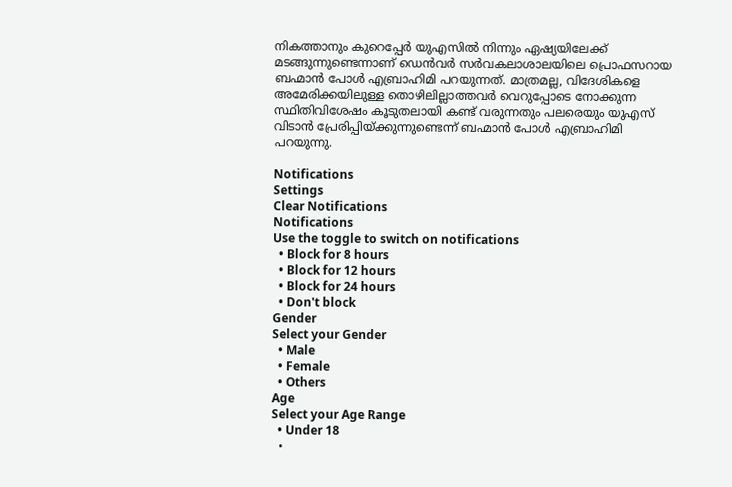നികത്താനും കുറെപ്പേര്‍ യുഎസില്‍ നിന്നും ഏഷ്യയിലേക്ക് മടങ്ങുന്നുണ്ടെന്നാണ് ഡെന്‍വര്‍ സര്‍വകലാശാലയിലെ പ്രൊഫസറായ ബഹ്മാന്‍ പോള്‍ എബ്രാഹിമി പറയുന്നത്. മാത്രമല്ല, വിദേശികളെ അമേരിക്കയിലുള്ള തൊഴിലില്ലാത്തവര്‍ വെറുപ്പോടെ നോക്കുന്ന സ്ഥിതിവിശേഷം കൂടുതലായി കണ്ട് വരുന്നതും പലരെയും യുഎസ് വിടാന്‍ പ്രേരിപ്പിയ്ക്കുന്നുണ്ടെന്ന് ബഹ്മാന്‍ പോള്‍ എബ്രാഹിമി പറയുന്നു.

Notifications
Settings
Clear Notifications
Notifications
Use the toggle to switch on notifications
  • Block for 8 hours
  • Block for 12 hours
  • Block for 24 hours
  • Don't block
Gender
Select your Gender
  • Male
  • Female
  • Others
Age
Select your Age Range
  • Under 18
  •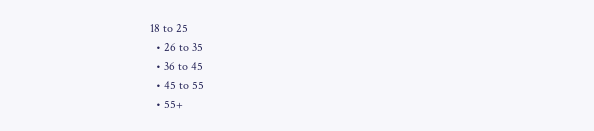18 to 25
  • 26 to 35
  • 36 to 45
  • 45 to 55
  • 55+